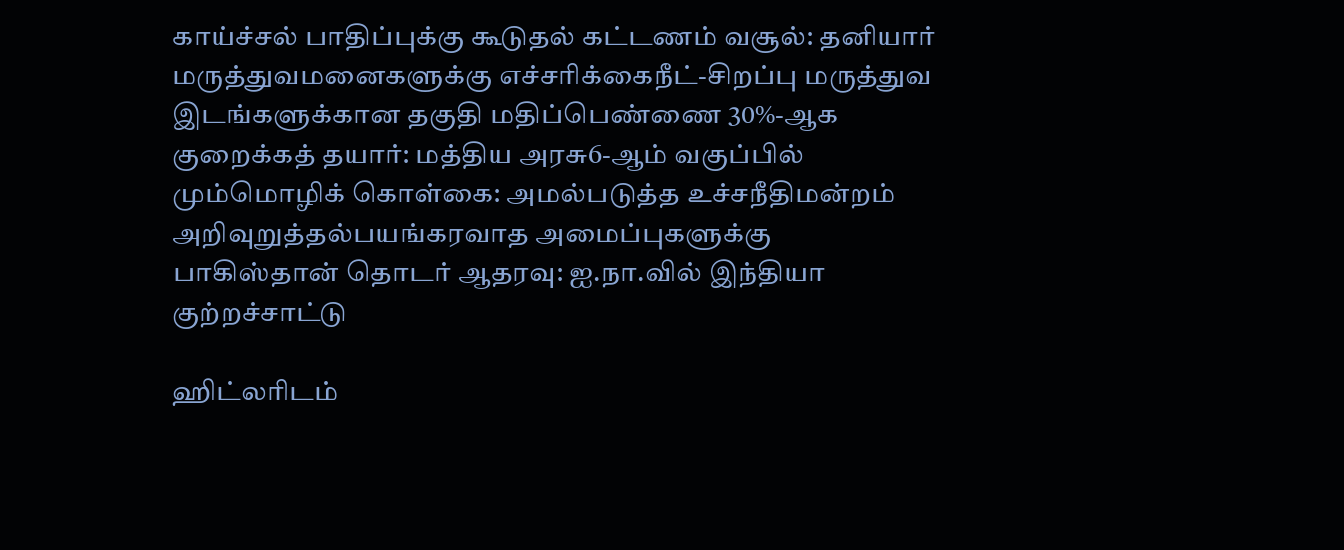காய்ச்சல் பாதிப்புக்கு கூடுதல் கட்டணம் வசூல்: தனியார் மருத்துவமனைகளுக்கு எச்சரிக்கைநீட்-சிறப்பு மருத்துவ இடங்களுக்கான தகுதி மதிப்பெண்ணை 30%-ஆக குறைக்கத் தயார்: மத்திய அரசு6-ஆம் வகுப்பில் மும்மொழிக் கொள்கை: அமல்படுத்த உச்சநீதிமன்றம் அறிவுறுத்தல்பயங்கரவாத அமைப்புகளுக்கு பாகிஸ்தான் தொடர் ஆதரவு: ஐ.நா.வில் இந்தியா குற்றச்சாட்டு

ஹிட்லரிடம்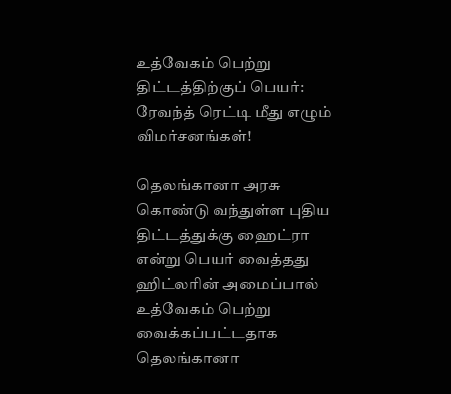உத்வேகம் பெற்று திட்டத்திற்குப் பெயர்: ரேவந்த் ரெட்டி மீது எழும் விமர்சனங்கள்!

தெலங்கானா அரசு கொண்டு வந்துள்ள புதிய திட்டத்துக்கு ஹைட்ரா என்று பெயர் வைத்தது ஹிட்லரின் அமைப்பால் உத்வேகம் பெற்று வைக்கப்பட்டதாக தெலங்கானா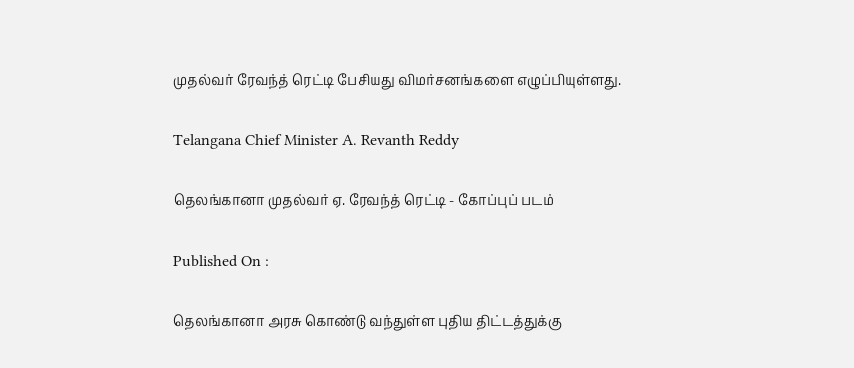முதல்வர் ரேவந்த் ரெட்டி பேசியது விமர்சனங்களை எழுப்பியுள்ளது.

Telangana Chief Minister A. Revanth Reddy

தெலங்கானா முதல்வர் ஏ. ரேவந்த் ரெட்டி - கோப்புப் படம்

Published On :

தெலங்கானா அரசு கொண்டு வந்துள்ள புதிய திட்டத்துக்கு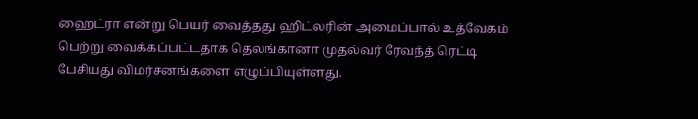ஹைட்ரா என்று பெயர் வைத்தது ஹிட்லரின் அமைப்பால் உத்வேகம் பெற்று வைக்கப்பட்டதாக தெலங்கானா முதல்வர் ரேவந்த் ரெட்டி பேசியது விமர்சனங்களை எழுப்பியுள்ளது.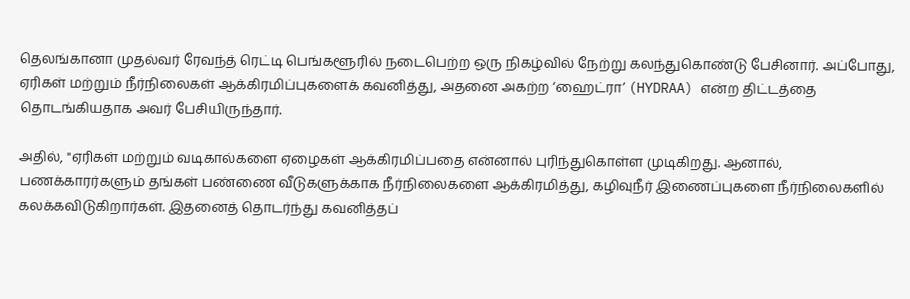தெலங்கானா முதல்வர் ரேவந்த் ரெட்டி பெங்களூரில் நடைபெற்ற ஒரு நிகழ்வில் நேற்று கலந்துகொண்டு பேசினார். அப்போது, ஏரிகள் மற்றும் நீர்நிலைகள் ஆக்கிரமிப்புகளைக் கவனித்து, அதனை அகற்ற ‘ஹைட்ரா’ (HYDRAA) என்ற திட்டத்தை தொடங்கியதாக அவர் பேசியிருந்தார்.

அதில், "ஏரிகள் மற்றும் வடிகால்களை ஏழைகள் ஆக்கிரமிப்பதை என்னால் புரிந்துகொள்ள முடிகிறது. ஆனால், பணக்காரர்களும் தங்கள் பண்ணை வீடுகளுக்காக நீர்நிலைகளை ஆக்கிரமித்து, கழிவுநீர் இணைப்புகளை நீர்நிலைகளில் கலக்கவிடுகிறார்கள். இதனைத் தொடர்ந்து கவனித்தப்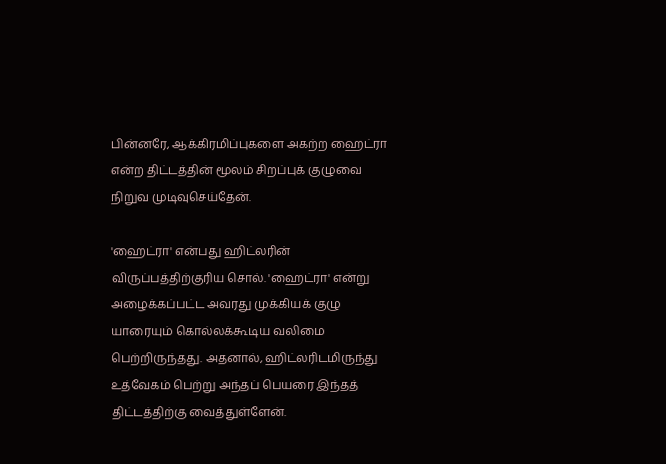பின்னரே, ஆக்கிரமிப்புகளை அகற்ற ஹைட்ரா என்ற திட்டத்தின் மூலம் சிறப்புக் குழுவை நிறுவ முடிவுசெய்தேன்.

'ஹைட்ரா' என்பது ஹிட்லரின் விருப்பத்திற்குரிய சொல். 'ஹைட்ரா' என்று அழைக்கப்பட்ட அவரது முக்கியக் குழு யாரையும் கொல்லக்கூடிய வலிமை பெற்றிருந்தது. அதனால், ஹிட்லரிடமிருந்து உத்வேகம் பெற்று அந்தப் பெயரை இந்தத் திட்டத்திற்கு வைத்துள்ளேன்.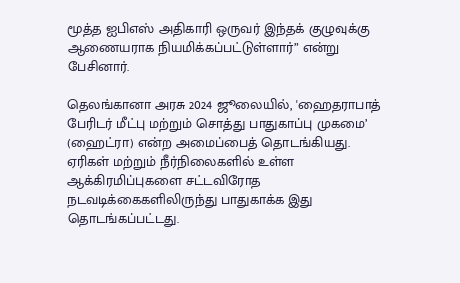மூத்த ஐபிஎஸ் அதிகாரி ஒருவர் இந்தக் குழுவுக்கு ஆணையராக நியமிக்கப்பட்டுள்ளார்” என்று பேசினார்.

தெலங்கானா அரசு 2024 ஜூலையில், 'ஹைதராபாத் பேரிடர் மீட்பு மற்றும் சொத்து பாதுகாப்பு முகமை’ (ஹைட்ரா) என்ற அமைப்பைத் தொடங்கியது. ஏரிகள் மற்றும் நீர்நிலைகளில் உள்ள ஆக்கிரமிப்புகளை சட்டவிரோத நடவடிக்கைகளிலிருந்து பாதுகாக்க இது தொடங்கப்பட்டது.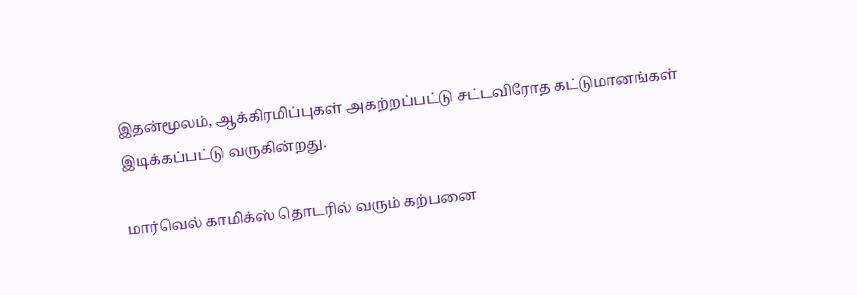இதன்மூலம், ஆக்கிரமிப்புகள் அகற்றப்பட்டு சட்டவிரோத கட்டுமானங்கள் இடிக்கப்பட்டு வருகின்றது.

மார்வெல் காமிக்ஸ் தொடரில் வரும் கற்பனை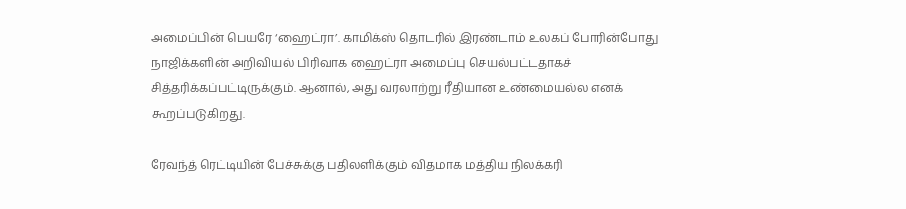அமைப்பின் பெயரே ‘ஹைட்ரா’. காமிக்ஸ் தொடரில் இரண்டாம் உலகப் போரின்போது நாஜிக்களின் அறிவியல் பிரிவாக ஹைட்ரா அமைப்பு செயல்பட்டதாகச் சித்தரிக்கப்பட்டிருக்கும். ஆனால், அது வரலாற்று ரீதியான உண்மையல்ல எனக் கூறப்படுகிறது.

ரேவந்த் ரெட்டியின் பேச்சுக்கு பதிலளிக்கும் விதமாக மத்திய நிலக்கரி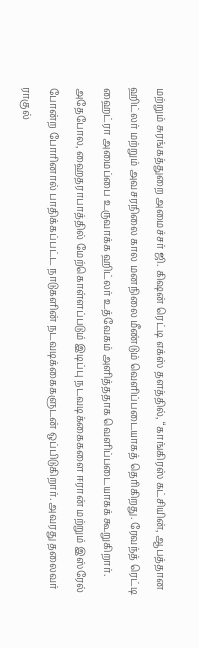மற்றும் சுரங்கத்துறை அமைச்சர் ஜி. கிஷன் ரெட்டி எக்ஸ் தளத்தில், “காங்கிரஸ் கட்சியின், ஆபத்தான ஹிட்லர் மற்றும் அவசரநிலை கால மனநிலை மீண்டும் வெளிப்படையாகத் தெரிகிறது. ரேவந்த் ரெட்டி ஹைட்ரா அமைப்பை உருவாக்க ஹிட்லர் உத்வேகம் அளித்ததாக வெளிப்படையாகக் கூறுகிறார். அதேபோல, ஹைதராபாத்தில் மேற்கொள்ளப்படும் இடிப்பு நடவடிக்கைகளை ஈரான் மற்றும் இஸ்ரேல் போன்ற போரினால் பாதிக்கப்பட்ட நாடுகளின் நடவடிக்கைகளுடன் ஒப்பிடுகிறார். அவரது தலைவர் ராகுல்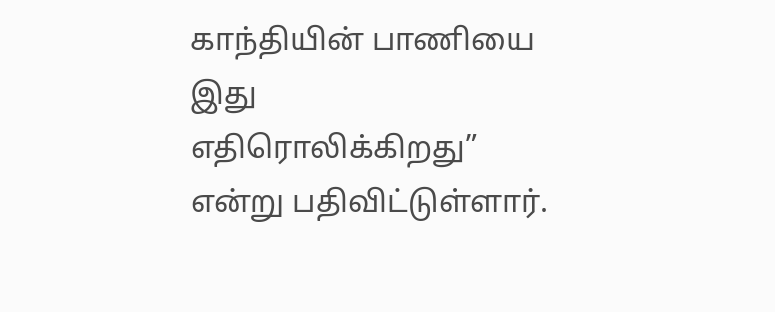காந்தியின் பாணியை இது எதிரொலிக்கிறது” என்று பதிவிட்டுள்ளார்.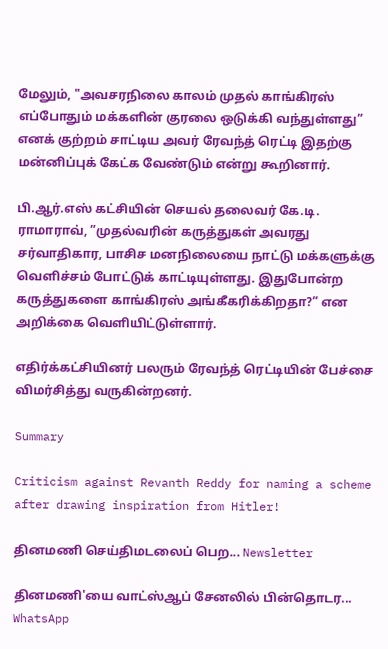மேலும், "அவசரநிலை காலம் முதல் காங்கிரஸ் எப்போதும் மக்களின் குரலை ஒடுக்கி வந்துள்ளது” எனக் குற்றம் சாட்டிய அவர் ரேவந்த் ரெட்டி இதற்கு மன்னிப்புக் கேட்க வேண்டும் என்று கூறினார்.

பி.ஆர்.எஸ் கட்சியின் செயல் தலைவர் கே.டி. ராமாராவ், ”முதல்வரின் கருத்துகள் அவரது சர்வாதிகார, பாசிச மனநிலையை நாட்டு மக்களுக்கு வெளிச்சம் போட்டுக் காட்டியுள்ளது. இதுபோன்ற கருத்துகளை காங்கிரஸ் அங்கீகரிக்கிறதா?” என அறிக்கை வெளியிட்டுள்ளார்.

எதிர்க்கட்சியினர் பலரும் ரேவந்த் ரெட்டியின் பேச்சை விமர்சித்து வருகின்றனர்.

Summary

Criticism against Revanth Reddy for naming a scheme after drawing inspiration from Hitler!

தினமணி செய்திமடலைப் பெற... Newsletter

தினமணி'யை வாட்ஸ்ஆப் சேனலில் பின்தொடர... WhatsApp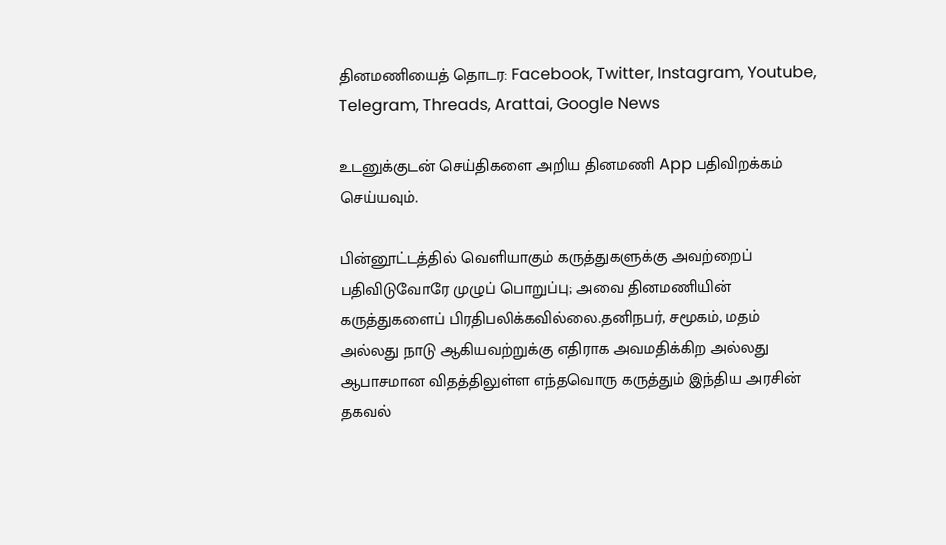தினமணியைத் தொடர: Facebook, Twitter, Instagram, Youtube, Telegram, Threads, Arattai, Google News

உடனுக்குடன் செய்திகளை அறிய தினமணி App பதிவிறக்கம் செய்யவும்.

பின்னூட்டத்தில் வெளியாகும் கருத்துகளுக்கு அவற்றைப் பதிவிடுவோரே முழுப் பொறுப்பு; அவை தினமணியின் கருத்துகளைப் பிரதிபலிக்கவில்லை.தனிநபர், சமூகம், மதம் அல்லது நாடு ஆகியவற்றுக்கு எதிராக அவமதிக்கிற அல்லது ஆபாசமான விதத்திலுள்ள எந்தவொரு கருத்தும் இந்திய அரசின் தகவல்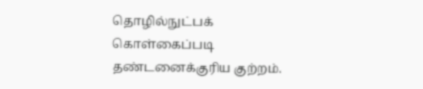தொழில்நுட்பக் கொள்கைப்படி தண்டனைக்குரிய குற்றம்.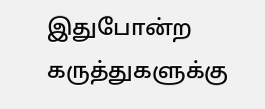இதுபோன்ற கருத்துகளுக்கு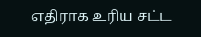எதிராக உரிய சட்ட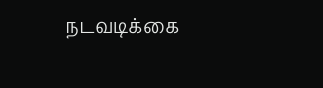நடவடிக்கை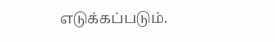எடுக்கப்படும்.